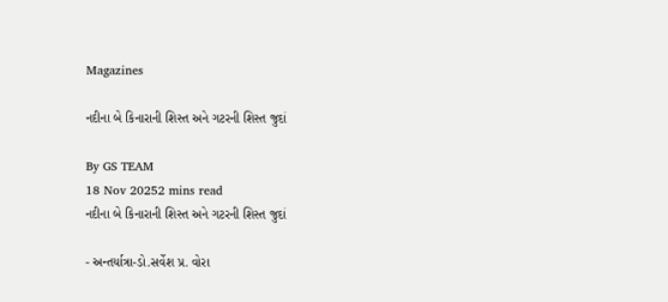Magazines

નદીના બે કિનારાની શિસ્ત અને ગટરની શિસ્ત જુદાં

By GS TEAM
18 Nov 20252 mins read
નદીના બે કિનારાની શિસ્ત અને ગટરની શિસ્ત જુદાં

- અન્તર્યાત્રા-ડો.સર્વેશ પ્ર. વોરા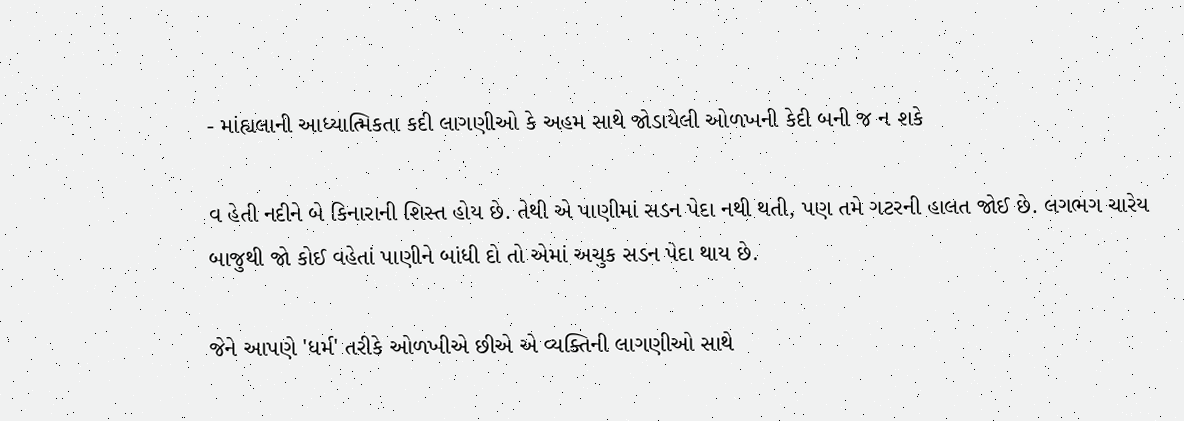- માંહ્યલાની આધ્યાત્મિકતા કદી લાગણીઓ કે અહમ સાથે જોડાયેલી ઓળખની કેદી બની જ ન શકે

વ હેતી નદીને બે કિનારાની શિસ્ત હોય છે. તેથી એ પાણીમાં સડન પેદા નથી થતી, પણ તમે ગટરની હાલત જોઈ છે. લગભગ ચારેય બાજુથી જો કોઈ વહેતાં પાણીને બાંધી દો તો એમાં અચુક સડન પેદા થાય છે.

જેને આપણે 'ધર્મ' તરીકે ઓળખીએ છીએ એ વ્યક્તિની લાગણીઓ સાથે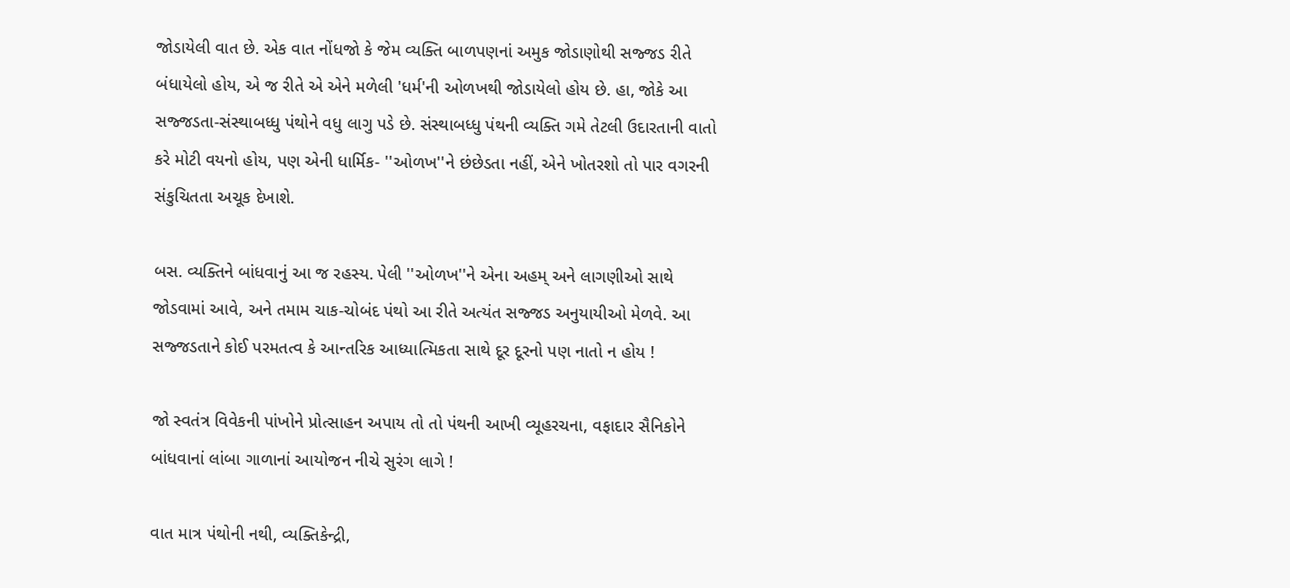જોડાયેલી વાત છે. એક વાત નોંધજો કે જેમ વ્યક્તિ બાળપણનાં અમુક જોડાણોથી સજ્જડ રીતે બંધાયેલો હોય, એ જ રીતે એ એને મળેલી 'ધર્મ'ની ઓળખથી જોડાયેલો હોય છે. હા, જોકે આ સજ્જડતા-સંસ્થાબધ્ધુ પંથોને વધુ લાગુ પડે છે. સંસ્થાબધ્ધુ પંથની વ્યક્તિ ગમે તેટલી ઉદારતાની વાતો કરે મોટી વયનો હોય, પણ એની ધાર્મિક- ''ઓળખ''ને છંછેડતા નહીં, એને ખોતરશો તો પાર વગરની સંકુચિતતા અચૂક દેખાશે.

બસ. વ્યક્તિને બાંધવાનું આ જ રહસ્ય. પેલી ''ઓળખ''ને એના અહમ્ અને લાગણીઓ સાથે જોડવામાં આવે, અને તમામ ચાક-ચોબંદ પંથો આ રીતે અત્યંત સજ્જડ અનુયાયીઓ મેળવે. આ સજ્જડતાને કોઈ પરમતત્વ કે આન્તરિક આધ્યાત્મિકતા સાથે દૂર દૂરનો પણ નાતો ન હોય !

જો સ્વતંત્ર વિવેકની પાંખોને પ્રોત્સાહન અપાય તો તો પંથની આખી વ્યૂહરચના, વફાદાર સૈનિકોને બાંધવાનાં લાંબા ગાળાનાં આયોજન નીચે સુરંગ લાગે !

વાત માત્ર પંથોની નથી, વ્યક્તિકેન્દ્રી,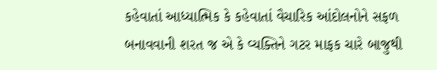કહેવાતાં આધ્યાત્મિક કે કહેવાતાં વૈચારિક આંદોલનોને સફળ બનાવવાની શરત જ એ કે વ્યક્તિને ગટર માફક ચારે બાજુથી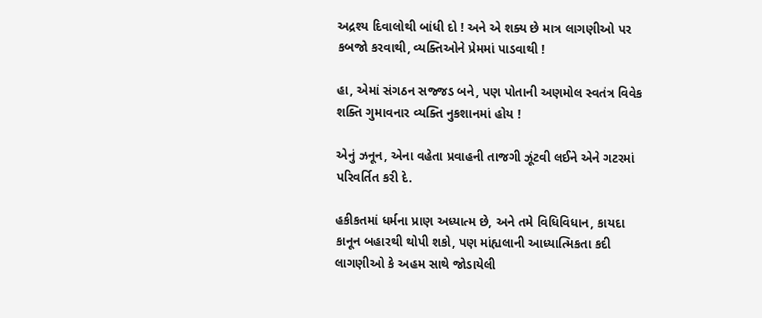અદ્રશ્ય દિવાલોથી બાંધી દો ! અને એ શક્ય છે માત્ર લાગણીઓ પર કબજો કરવાથી, વ્યક્તિઓને પ્રેમમાં પાડવાથી !

હા, એમાં સંગઠન સજ્જડ બને, પણ પોતાની અણમોલ સ્વતંત્ર વિવેક શક્તિ ગુમાવનાર વ્યક્તિ નુકશાનમાં હોય !

એનું ઝનૂન, એના વહેતા પ્રવાહની તાજગી ઝૂંટવી લઈને એને ગટરમાં પરિવર્તિત કરી દે.

હકીકતમાં ધર્મના પ્રાણ અધ્યાત્મ છે, અને તમે વિધિવિધાન, કાયદા કાનૂન બહારથી થોપી શકો, પણ માંહ્યલાની આધ્યાત્મિકતા કદી લાગણીઓ કે અહમ સાથે જોડાયેલી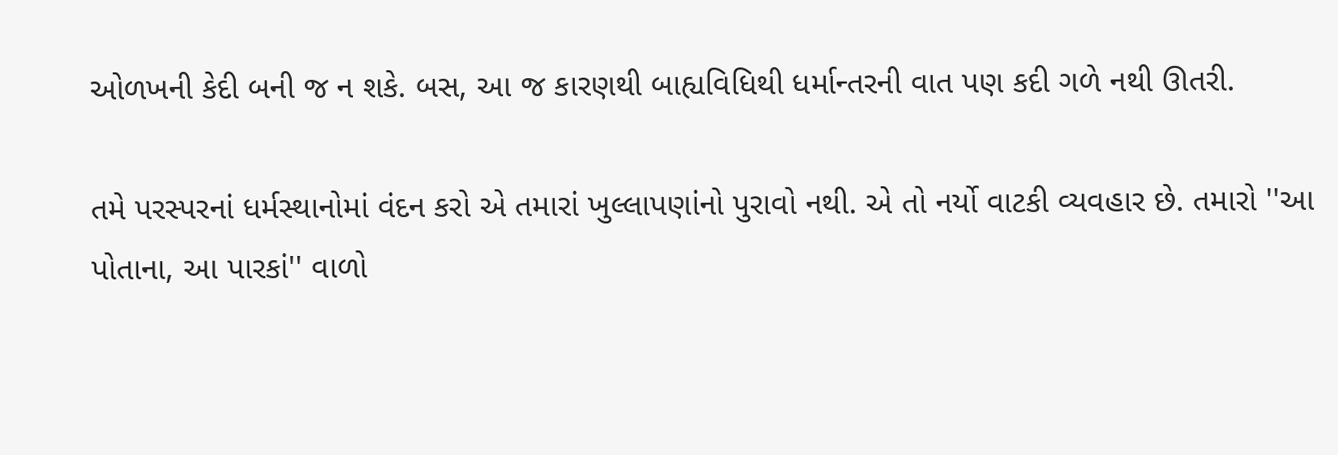ઓળખની કેદી બની જ ન શકે. બસ, આ જ કારણથી બાહ્યવિધિથી ધર્માન્તરની વાત પણ કદી ગળે નથી ઊતરી.

તમે પરસ્પરનાં ધર્મસ્થાનોમાં વંદન કરો એ તમારાં ખુલ્લાપણાંનો પુરાવો નથી. એ તો નર્યો વાટકી વ્યવહાર છે. તમારો ''આ પોતાના, આ પારકાં'' વાળો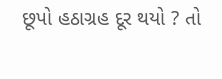છૂપો હઠાગ્રહ દૂર થયો ? તો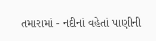તમારામાં - નદીનાં વહેતાં પાણીની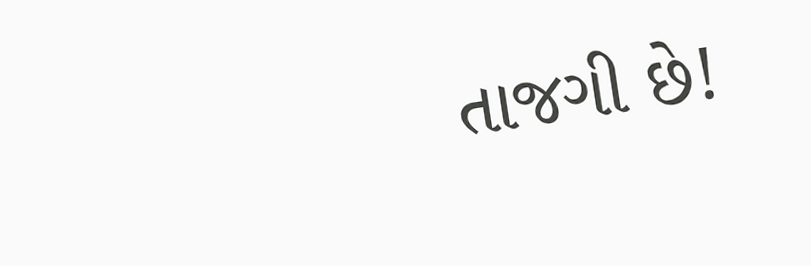તાજગી છે!